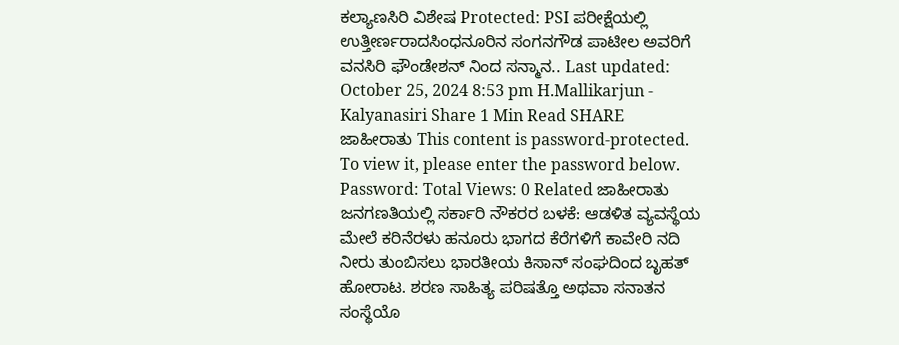ಕಲ್ಯಾಣಸಿರಿ ವಿಶೇಷ Protected: PSI ಪರೀಕ್ಷೆಯಲ್ಲಿ ಉತ್ತೀರ್ಣರಾದಸಿಂಧನೂರಿನ ಸಂಗನಗೌಡ ಪಾಟೀಲ ಅವರಿಗೆ ವನಸಿರಿ ಫೌಂಡೇಶನ್ ನಿಂದ ಸನ್ಮಾನ.. Last updated: October 25, 2024 8:53 pm H.Mallikarjun - Kalyanasiri Share 1 Min Read SHARE ಜಾಹೀರಾತು This content is password-protected. To view it, please enter the password below. Password: Total Views: 0 Related ಜಾಹೀರಾತು ಜನಗಣತಿಯಲ್ಲಿ ಸರ್ಕಾರಿ ನೌಕರರ ಬಳಕೆ: ಆಡಳಿತ ವ್ಯವಸ್ಥೆಯ ಮೇಲೆ ಕರಿನೆರಳು ಹನೂರು ಭಾಗದ ಕೆರೆಗಳಿಗೆ ಕಾವೇರಿ ನದಿ ನೀರು ತುಂಬಿಸಲು ಭಾರತೀಯ ಕಿಸಾನ್ ಸಂಘದಿಂದ ಬೃಹತ್ ಹೋರಾಟ. ಶರಣ ಸಾಹಿತ್ಯ ಪರಿಷತ್ತೊ ಅಥವಾ ಸನಾತನ ಸಂಸ್ಥೆಯೊ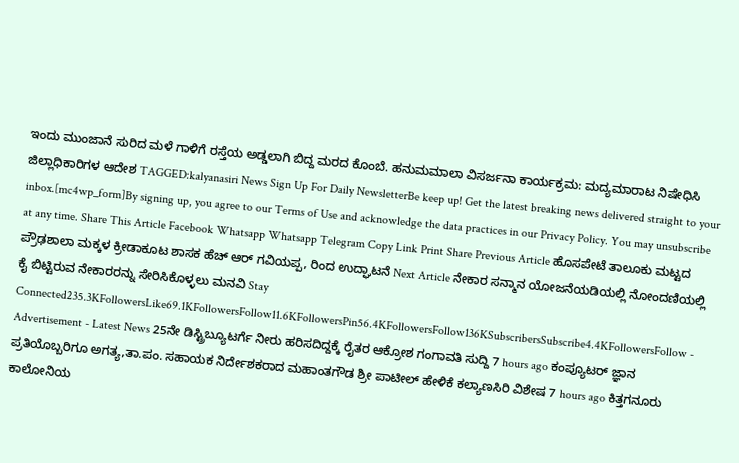ಇಂದು ಮುಂಜಾನೆ ಸುರಿದ ಮಳೆ ಗಾಳಿಗೆ ರಸ್ತೆಯ ಅಡ್ಡಲಾಗಿ ಬಿದ್ದ ಮರದ ಕೊಂಬೆ. ಹನುಮಮಾಲಾ ವಿಸರ್ಜನಾ ಕಾರ್ಯಕ್ರಮ: ಮದ್ಯಮಾರಾಟ ನಿಷೇಧಿಸಿ ಜಿಲ್ಲಾಧಿಕಾರಿಗಳ ಆದೇಶ TAGGED:kalyanasiri News Sign Up For Daily NewsletterBe keep up! Get the latest breaking news delivered straight to your inbox.[mc4wp_form]By signing up, you agree to our Terms of Use and acknowledge the data practices in our Privacy Policy. You may unsubscribe at any time. Share This Article Facebook Whatsapp Whatsapp Telegram Copy Link Print Share Previous Article ಹೊಸಪೇಟೆ ತಾಲೂಕು ಮಟ್ಟದ ಪ್ರೌಢಶಾಲಾ ಮಕ್ಕಳ ಕ್ರೀಡಾಕೂಟ ಶಾಸಕ ಹೆಚ್ ಆರ್ ಗವಿಯಪ್ಪ, ರಿಂದ ಉದ್ಘಾಟನೆ Next Article ನೇಕಾರ ಸನ್ಮಾನ ಯೋಜನೆಯಡಿಯಲ್ಲಿ ನೋಂದಣಿಯಲ್ಲಿ ಕೈ ಬಿಟ್ಟಿರುವ ನೇಕಾರರನ್ನು ಸೇರಿಸಿಕೊಳ್ಳಲು ಮನವಿ Stay Connected235.3KFollowersLike69.1KFollowersFollow11.6KFollowersPin56.4KFollowersFollow136KSubscribersSubscribe4.4KFollowersFollow - Advertisement - Latest News 25ನೇ ಡಿಸ್ಟ್ರಿಬ್ಯೂಟರ್ಗೆ ನೀರು ಹರಿಸದಿದ್ದಕ್ಕೆ ರೈತರ ಆಕ್ರೋಶ ಗಂಗಾವತಿ ಸುದ್ದಿ 7 hours ago ಕಂಪ್ಯೂಟರ್ ಜ್ಞಾನ ಪ್ರತಿಯೊಬ್ಬರಿಗೂ ಅಗತ್ಯ,ತಾ.ಪಂ. ಸಹಾಯಕ ನಿರ್ದೇಶಕರಾದ ಮಹಾಂತಗೌಡ ಶ್ರೀ ಪಾಟೀಲ್ ಹೇಳಿಕೆ ಕಲ್ಯಾಣಸಿರಿ ವಿಶೇಷ 7 hours ago ಕಿತ್ತಗನೂರು ಕಾಲೋನಿಯ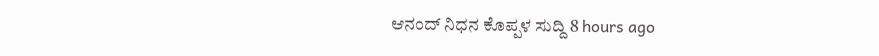ಆನಂದ್ ನಿಧನ ಕೊಪ್ಪಳ ಸುದ್ದಿ 8 hours ago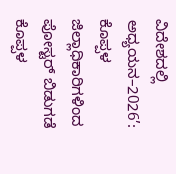ವಿದೇಶದಲ್ಲಿ ಅಧ್ಯಯನ–2026’: ಕೊಪ್ಪಳ ಜಿಲ್ಲಾಧಿಕಾರಿಗಳಿಂದ ಪೋಸ್ಟರ್ ಬಿಡುಗಡೆ ಕೊಪ್ಪಳ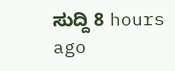ಸುದ್ದಿ 8 hours ago